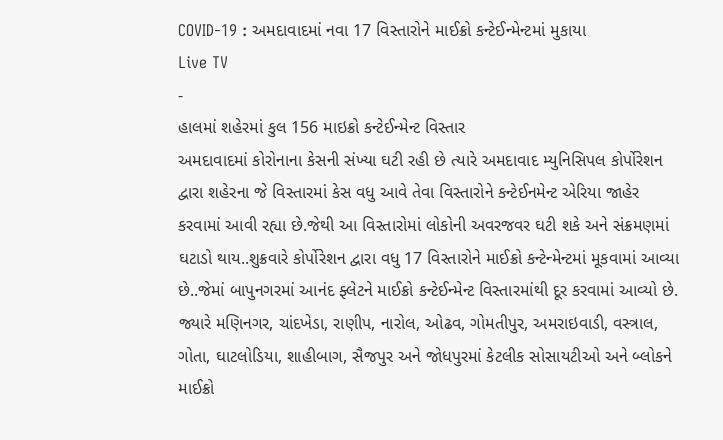COVID-19 : અમદાવાદમાં નવા 17 વિસ્તારોને માઈક્રો કન્ટેઈન્મેન્ટમાં મુકાયા
Live TV
-
હાલમાં શહેરમાં કુલ 156 માઇક્રો કન્ટેઈન્મેન્ટ વિસ્તાર
અમદાવાદમાં કોરોનાના કેસની સંખ્યા ઘટી રહી છે ત્યારે અમદાવાદ મ્યુનિસિપલ કોર્પોરેશન દ્વારા શહેરના જે વિસ્તારમાં કેસ વધુ આવે તેવા વિસ્તારોને કન્ટેઈનમેન્ટ એરિયા જાહેર કરવામાં આવી રહ્યા છે.જેથી આ વિસ્તારોમાં લોકોની અવરજવર ઘટી શકે અને સંક્રમણમાં ઘટાડો થાય..શુક્રવારે કોર્પોરેશન દ્વારા વધુ 17 વિસ્તારોને માઈક્રો કન્ટેન્મેન્ટમાં મૂકવામાં આવ્યા છે..જેમાં બાપુનગરમાં આનંદ ફ્લેટને માઈક્રો કન્ટેઈન્મેન્ટ વિસ્તારમાંથી દૂર કરવામાં આવ્યો છે. જ્યારે મણિનગર, ચાંદખેડા, રાણીપ, નારોલ, ઓઢવ, ગોમતીપુર, અમરાઇવાડી, વસ્ત્રાલ, ગોતા, ઘાટલોડિયા, શાહીબાગ, સૈજપુર અને જોધપુરમાં કેટલીક સોસાયટીઓ અને બ્લોકને માઈક્રો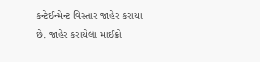કન્ટેઈન્મેન્ટ વિસ્તાર જાહેર કરાયા છે. જાહેર કરાયેલા માઈક્રો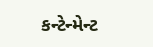કન્ટેન્મેન્ટ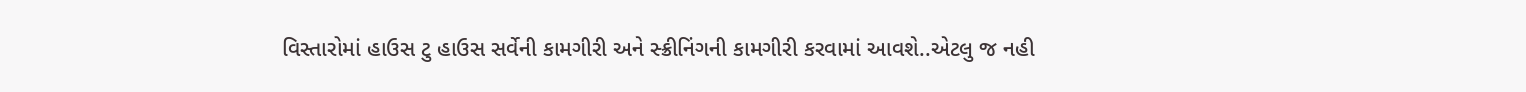વિસ્તારોમાં હાઉસ ટુ હાઉસ સર્વેની કામગીરી અને સ્ક્રીનિંગની કામગીરી કરવામાં આવશે..એટલુ જ નહી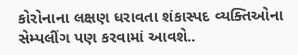કોરોનાના લક્ષણ ધરાવતા શંકાસ્પદ વ્યક્તિઓના સેમ્પલીંગ પણ કરવામાં આવશે..